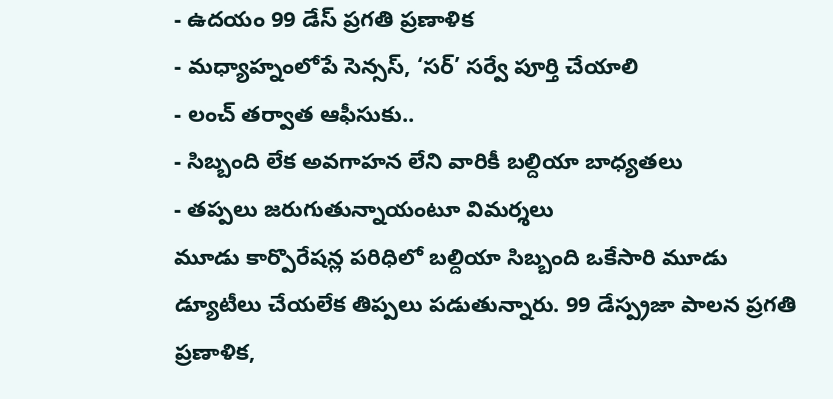- ఉదయం 99 డేస్ ప్రగతి ప్రణాళిక
- మధ్యాహ్నంలోపే సెన్సస్, ‘సర్’ సర్వే పూర్తి చేయాలి
- లంచ్ తర్వాత ఆఫీసుకు..
- సిబ్బంది లేక అవగాహన లేని వారికీ బల్దియా బాధ్యతలు
- తప్పలు జరుగుతున్నాయంటూ విమర్శలు
మూడు కార్పొరేషన్ల పరిధిలో బల్దియా సిబ్బంది ఒకేసారి మూడు డ్యూటీలు చేయలేక తిప్పలు పడుతున్నారు. 99 డేస్ప్రజా పాలన ప్రగతి ప్రణాళిక,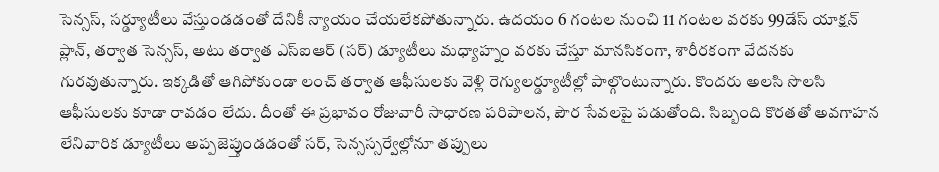సెన్సస్, సర్డ్యూటీలు వేస్తుండడంతో దేనికీ న్యాయం చేయలేకపోతున్నారు. ఉదయం 6 గంటల నుంచి 11 గంటల వరకు 99డేస్ యాక్షన్ ప్లాన్, తర్వాత సెన్సస్, అటు తర్వాత ఎస్ఐఆర్ (సర్) డ్యూటీలు మధ్యాహ్నం వరకు చేస్తూ మానసికంగా, శారీరకంగా వేదనకు గురవుతున్నారు. ఇక్కడితో ఆగిపోకుండా లంచ్ తర్వాత ఆఫీసులకు వెళ్లి రెగ్యులర్డ్యూటీల్లో పాల్గొంటున్నారు. కొందరు అలసి సొలసి ఆఫీసులకు కూడా రావడం లేదు. దీంతో ఈ ప్రభావం రోజువారీ సాధారణ పరిపాలన, పౌర సేవలపై పడుతోంది. సిబ్బంది కొరతతో అవగాహన లేనివారిక డ్యూటీలు అప్పజెప్తుండడంతో సర్, సెన్సస్సర్వేల్లోనూ తప్పులు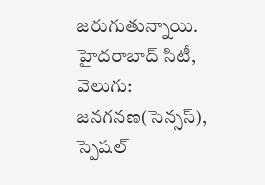జరుగుతున్నాయి.
హైదరాబాద్ సిటీ, వెలుగు: జనగనణ(సెన్సస్), స్పెషల్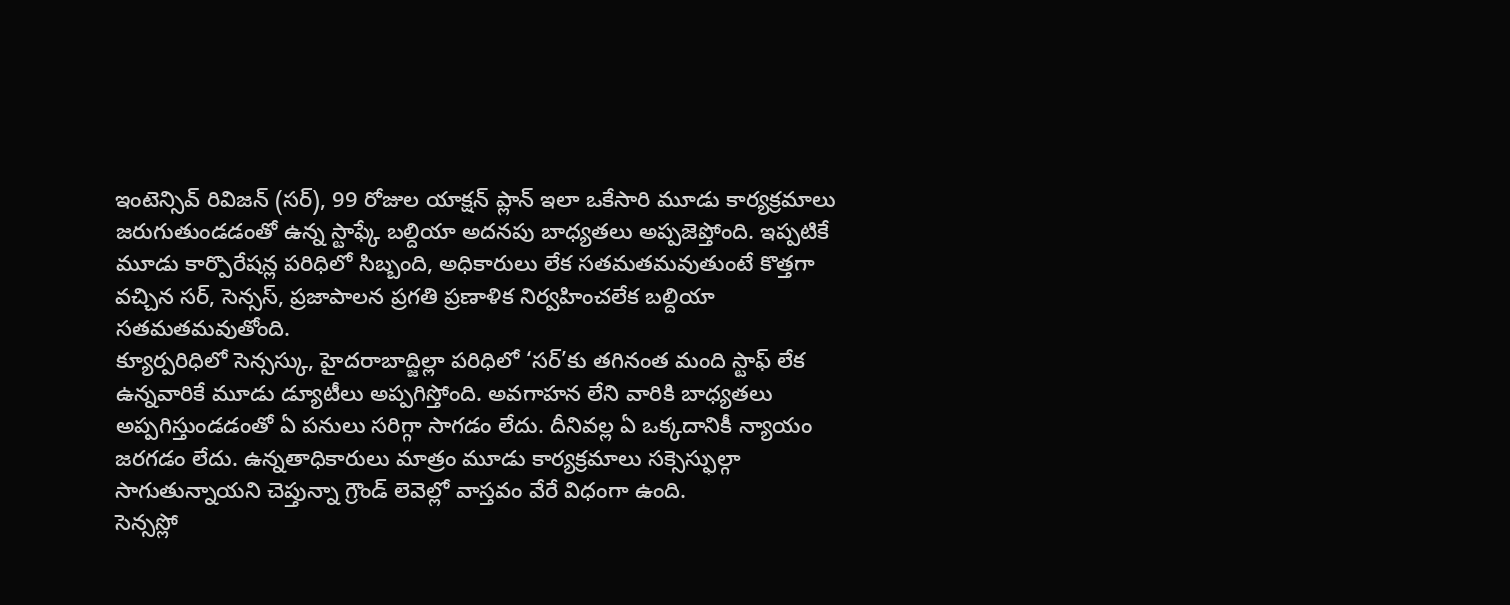ఇంటెన్సివ్ రివిజన్ (సర్), 99 రోజుల యాక్షన్ ప్లాన్ ఇలా ఒకేసారి మూడు కార్యక్రమాలు జరుగుతుండడంతో ఉన్న స్టాఫ్కే బల్దియా అదనపు బాధ్యతలు అప్పజెప్తోంది. ఇప్పటికే మూడు కార్పొరేషన్ల పరిధిలో సిబ్బంది, అధికారులు లేక సతమతమవుతుంటే కొత్తగా వచ్చిన సర్, సెన్సస్, ప్రజాపాలన ప్రగతి ప్రణాళిక నిర్వహించలేక బల్దియా సతమతమవుతోంది.
క్యూర్పరిధిలో సెన్సస్కు, హైదరాబాద్జిల్లా పరిధిలో ‘సర్’కు తగినంత మంది స్టాఫ్ లేక ఉన్నవారికే మూడు డ్యూటీలు అప్పగిస్తోంది. అవగాహన లేని వారికి బాధ్యతలు అప్పగిస్తుండడంతో ఏ పనులు సరిగ్గా సాగడం లేదు. దీనివల్ల ఏ ఒక్కదానికీ న్యాయం జరగడం లేదు. ఉన్నతాధికారులు మాత్రం మూడు కార్యక్రమాలు సక్సెస్ఫుల్గా సాగుతున్నాయని చెప్తున్నా గ్రౌండ్ లెవెల్లో వాస్తవం వేరే విధంగా ఉంది.
సెన్సస్లో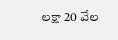లక్షా 20 వేల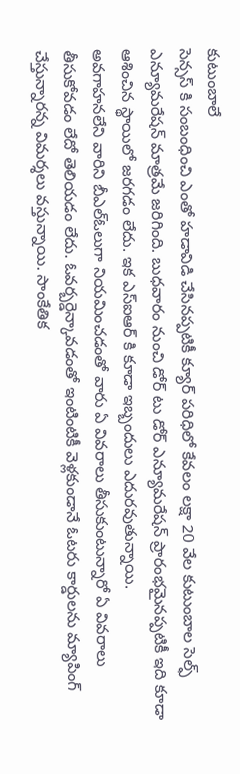కుటుంబాలే
సెన్సస్ కి సంబంధించి ఎంతో హడావిడి చేసినప్పటికీ క్యూర్ పరిధిలో కేవలం లక్షా 20 వేల కుటుంబాల సెల్ఫ్ ఎన్యూమరేషన్ మాత్రమే జరిగింది. బుధవారం నుంచి డోర్ టు డోర్ ఎన్యూమరేషన్ ప్రారంభమైనప్పటికీ ఇది కూడా ఆశించిన స్థాయిలో జరగడం లేదు. ఇక ఎస్ఐఆర్ కి కూడా ఇబ్బందులు ఎదురవుతున్నాయి.
అవగాహనలేని వారిని బీఎల్ఓలుగా నియమించడంతో వారు ఏ వివరాలు తీసుకుంటున్నారో ఏ వివరాలు తీసుకోవడం లేదో తెలియడం లేదు. ఓవర్బర్డెన్కావడంతో ఇంటింటికీ వెళ్లకుండానే ఓటరు కార్డులను మ్యాపింగ్ చేస్తున్నారన్న విమర్శలు వస్తున్నాయి. సాంకేతిక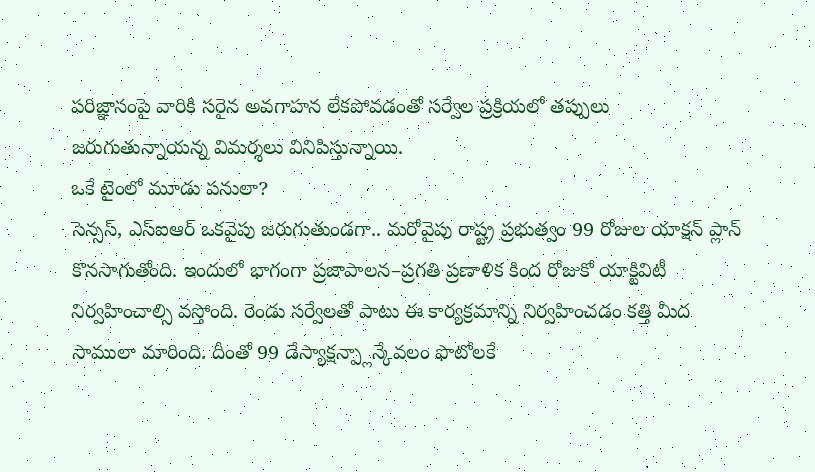పరిజ్ఞానంపై వారికి సరైన అవగాహన లేకపోవడంతో సర్వేల ప్రక్రియలో తప్పులు జరుగుతున్నాయన్న విమర్శలు వినిపిస్తున్నాయి.
ఒకే టైంలో మూడు పనులా?
సెన్సస్, ఎస్ఐఆర్ ఒకవైపు జరుగుతుండగా.. మరోవైపు రాష్ట్ర ప్రభుత్వం 99 రోజుల యాక్షన్ ప్లాన్ కొనసాగుతోంది. ఇందులో భాగంగా ప్రజాపాలన–ప్రగతి ప్రణాళిక కింద రోజుకో యాక్టివిటీ నిర్వహించాల్సి వస్తోంది. రెండు సర్వేలతో పాటు ఈ కార్యక్రమాన్ని నిర్వహించడం కత్తి మీద సాములా మారింది. దీంతో 99 డేస్యాక్షన్ప్లాన్కేవలం ఫొటోలకే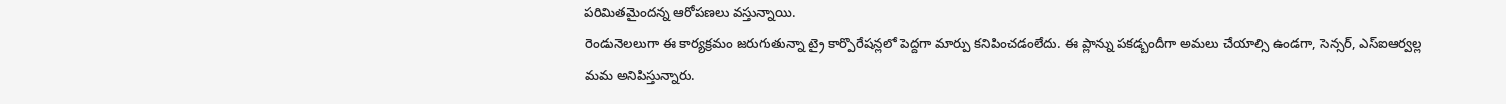పరిమితమైందన్న ఆరోపణలు వస్తున్నాయి.
రెండునెలలుగా ఈ కార్యక్రమం జరుగుతున్నా ట్రై కార్పొరేషన్లలో పెద్దగా మార్పు కనిపించడంలేదు. ఈ ప్లాన్ను పకడ్బందీగా అమలు చేయాల్సి ఉండగా, సెన్సర్, ఎస్ఐఆర్వల్ల మమ అనిపిస్తున్నారు.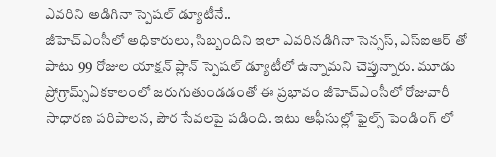ఎవరిని అడిగినా స్పెషల్ డ్యూటీనే..
జీహెచ్ఎంసీలో అధికారులు, సిబ్బందిని ఇలా ఎవరినడిగినా సెన్సస్, ఎస్ఐఆర్ తో పాటు 99 రోజుల యాక్షన్ ప్లాన్ స్పెషల్ డ్యూటీలో ఉన్నామని చెప్తున్నారు. మూడు ప్రోగ్రామ్స్ఏకకాలంలో జరుగుతుండడంతో ఈ ప్రభావం జీహెచ్ఎంసీలో రోజువారీ సాధారణ పరిపాలన, పౌర సేవలపై పడింది. ఇటు ఆఫీసుల్లో ఫైల్స్ పెండింగ్ లో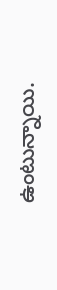ఉంటున్నాయి.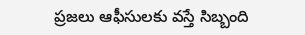ప్రజలు ఆఫీసులకు వస్తే సిబ్బంది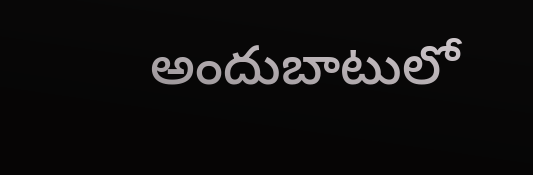అందుబాటులో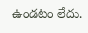ఉండటం లేదు.